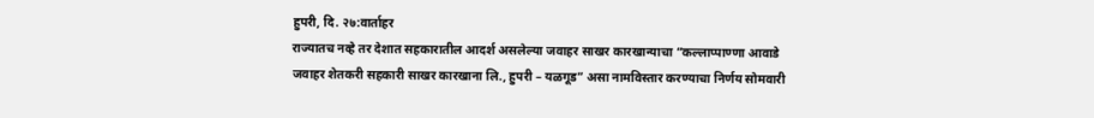हुपरी, दि. २७:वार्ताहर
राज्यातच नव्हे तर देशात सहकारातील आदर्श असलेल्या जवाहर साखर कारखान्याचा “कल्लाप्पाण्णा आवाडे जवाहर शेतकरी सहकारी साखर कारखाना लि., हुपरी – यळगूड” असा नामविस्तार करण्याचा निर्णय सोमवारी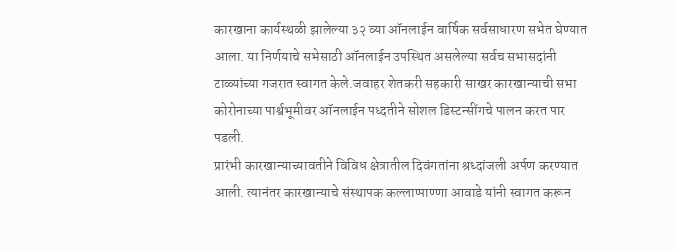कारखाना कार्यस्थळी झालेल्या ३२ व्या ऑनलाईन वार्षिक सर्वसाधारण सभेत घेण्यात आला. या निर्णयाचे सभेसाठी ऑनलाईन उपस्थित असलेल्या सर्वच सभासदांनी टाळ्यांच्या गजरात स्वागत केले.जवाहर शेतकरी सहकारी साखर कारखान्याची सभा कोरोनाच्या पार्श्वभूमीवर ऑनलाईन पध्दतीने सोशल डिस्टन्सींगचे पालन करत पार पडली.
प्रारंभी कारखान्याच्यावतीने विविध क्षेत्रातील दिवंगतांना श्रध्दांजली अर्पण करण्यात आली. त्यानंतर कारखान्याचे संस्थापक कल्लाप्पाण्णा आवाडे यांनी स्वागत करून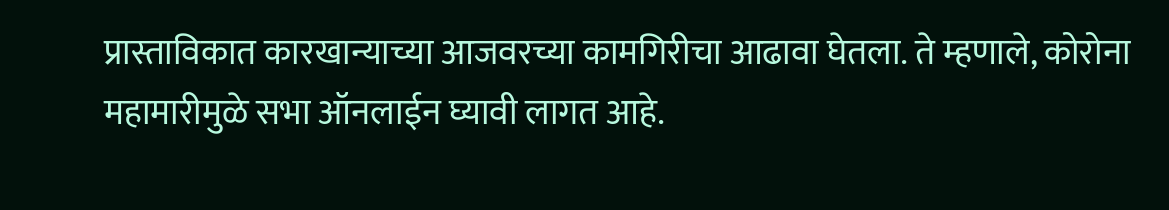प्रास्ताविकात कारखान्याच्या आजवरच्या कामगिरीचा आढावा घेतला. ते म्हणाले, कोरोना महामारीमुळे सभा ऑनलाईन घ्यावी लागत आहे.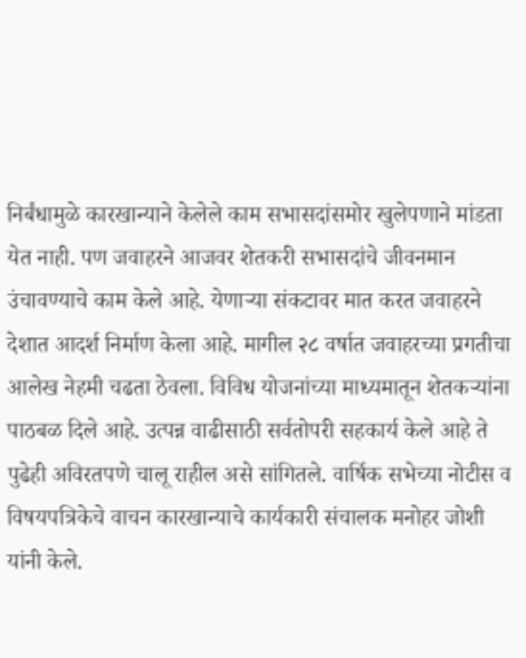निर्बंधामुळे कारखान्याने केलेले काम सभासदांसमोर खुलेपणाने मांडता येत नाही. पण जवाहरने आजवर शेतकरी सभासदांचे जीवनमान उंचावण्याचे काम केले आहे. येणाऱ्या संकटावर मात करत जवाहरने देशात आदर्श निर्माण केला आहे. मागील २८ वर्षात जवाहरच्या प्रगतीचा आलेख नेहमी चढता ठेवला. विविध योजनांच्या माध्यमातून शेतकऱ्यांना पाठबळ दिले आहे. उत्पन्न वाढीसाठी सर्वतोपरी सहकार्य केले आहे ते पुढेही अविरतपणे चालू राहील असे सांगितले. वार्षिक सभेच्या नोटीस व विषयपत्रिकेचे वाचन कारखान्याचे कार्यकारी संचालक मनोहर जोशी यांनी केले.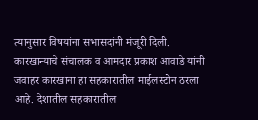त्यानुसार विषयांना सभासदांनी मंजूरी दिली.
कारखान्याचे संचालक व आमदार प्रकाश आवाडे यांनी जवाहर कारखाना हा सहकारातील माईलस्टोन ठरला आहे. देशातील सहकारातील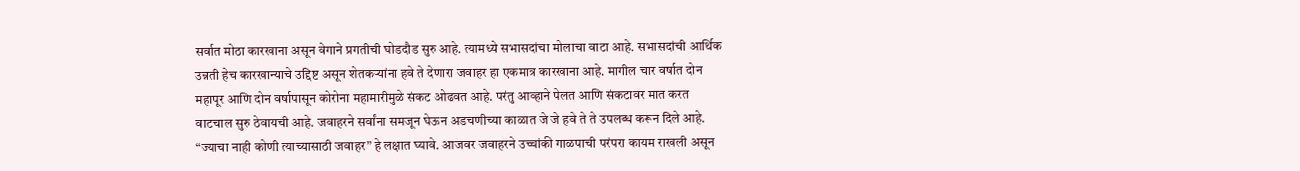सर्वात मोठा कारखाना असून वेगाने प्रगतीची घोडदौड सुरु आहे. त्यामध्ये सभासदांचा मोलाचा वाटा आहे. सभासदांची आर्थिक उन्नती हेच कारखान्याचे उद्दिष्ट असून शेतकऱ्यांना हवे ते देणारा जवाहर हा एकमात्र कारखाना आहे. मागील चार वर्षात दोन महापूर आणि दोन वर्षापासून कोरोना महामारीमुळे संकट ओढवत आहे. परंतु आव्हाने पेलत आणि संकटावर मात करत वाटचाल सुरु ठेवायची आहे. जवाहरने सर्वांना समजून घेऊन अडचणीच्या काळात जे जे हवे ते ते उपलब्ध करून दिले आहे. “ज्याचा नाही कोणी त्याच्यासाठी जवाहर” हे लक्षात घ्यावे. आजवर जवाहरने उच्चांकी गाळपाची परंपरा कायम राखली असून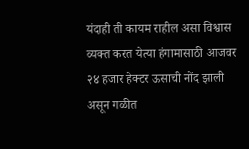यंदाही ती कायम राहील असा विश्वास व्यक्त करत येत्या हंगामासाठी आजवर २४ हजार हेक्टर ऊसाची नोंद झाली असून गळीत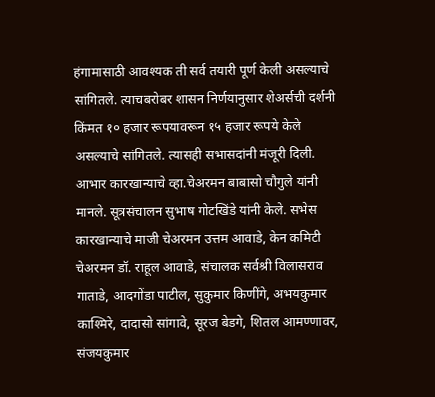हंगामासाठी आवश्यक ती सर्व तयारी पूर्ण केली असल्याचे सांगितले. त्याचबरोबर शासन निर्णयानुसार शेअर्सची दर्शनी किंमत १० हजार रूपयावरून १५ हजार रूपये केले असल्याचे सांगितले. त्यासही सभासदांनी मंजूरी दिली. आभार कारखान्याचे व्हा.चेअरमन बाबासो चौगुले यांनी मानले. सूत्रसंचालन सुभाष गोटखिंडे यांनी केले. सभेस कारखान्याचे माजी चेअरमन उत्तम आवाडे, केन कमिटी चेअरमन डॉ. राहूल आवाडे, संचालक सर्वश्री विलासराव गाताडे, आदगोंडा पाटील, सुकुमार किणींगे, अभयकुमार काश्मिरे, दादासो सांगावे, सूरज बेडगे, शितल आमण्णावर, संजयकुमार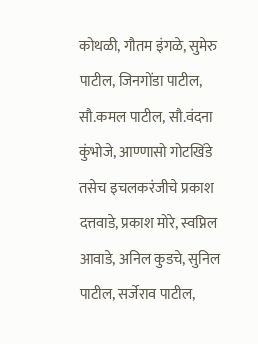कोथळी, गौतम इंगळे, सुमेरु पाटील, जिनगोंडा पाटील, सौ.कमल पाटील, सौ.वंदना कुंभोजे, आण्णासो गोटखिंडे तसेच इचलकरंजीचे प्रकाश दत्तवाडे, प्रकाश मोरे, स्वप्निल आवाडे, अनिल कुडचे, सुनिल पाटील, सर्जेराव पाटील,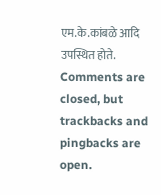एम.के.कांबळे आदि उपस्थित होते.
Comments are closed, but trackbacks and pingbacks are open.